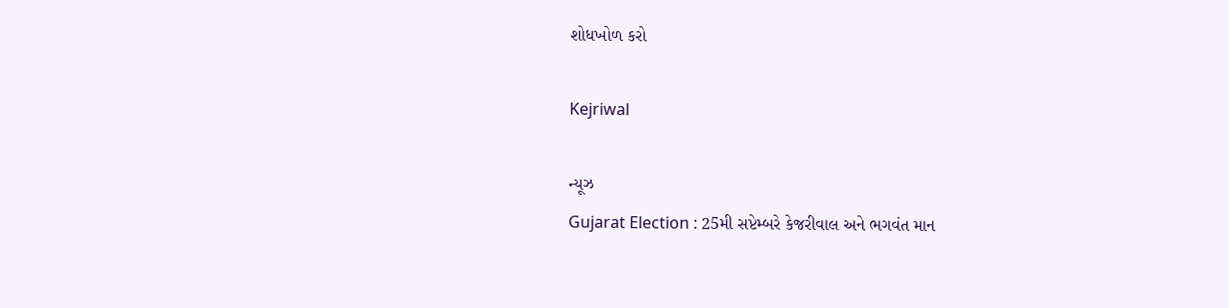શોધખોળ કરો

Kejriwal

ન્યૂઝ
Gujarat Election : 25મી સપ્ટેમ્બરે કેજરીવાલ અને ભગવંત માન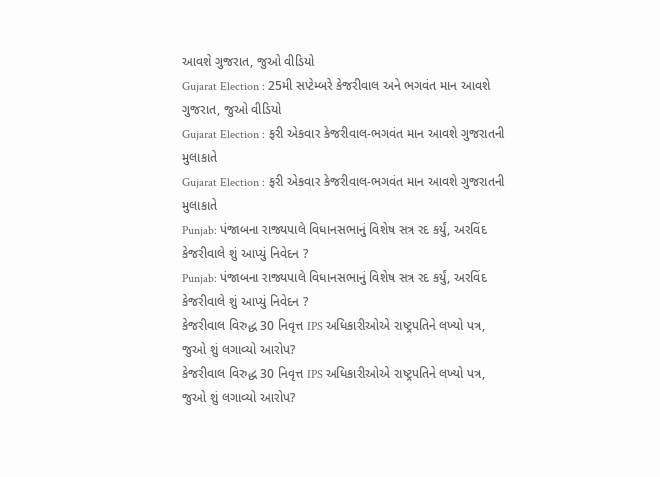આવશે ગુજરાત, જુઓ વીડિયો
Gujarat Election : 25મી સપ્ટેમ્બરે કેજરીવાલ અને ભગવંત માન આવશે ગુજરાત, જુઓ વીડિયો
Gujarat Election : ફરી એકવાર કેજરીવાલ-ભગવંત માન આવશે ગુજરાતની મુલાકાતે
Gujarat Election : ફરી એકવાર કેજરીવાલ-ભગવંત માન આવશે ગુજરાતની મુલાકાતે
Punjab: પંજાબના રાજ્યપાલે વિધાનસભાનું વિશેષ સત્ર રદ કર્યું, અરવિંદ કેજરીવાલે શું આપ્યું નિવેદન ?
Punjab: પંજાબના રાજ્યપાલે વિધાનસભાનું વિશેષ સત્ર રદ કર્યું, અરવિંદ કેજરીવાલે શું આપ્યું નિવેદન ?
કેજરીવાલ વિરુદ્ધ 30 નિવૃત્ત IPS અધિકારીઓએ રાષ્ટ્રપતિને લખ્યો પત્ર, જુઓ શું લગાવ્યો આરોપ?
કેજરીવાલ વિરુદ્ધ 30 નિવૃત્ત IPS અધિકારીઓએ રાષ્ટ્રપતિને લખ્યો પત્ર, જુઓ શું લગાવ્યો આરોપ?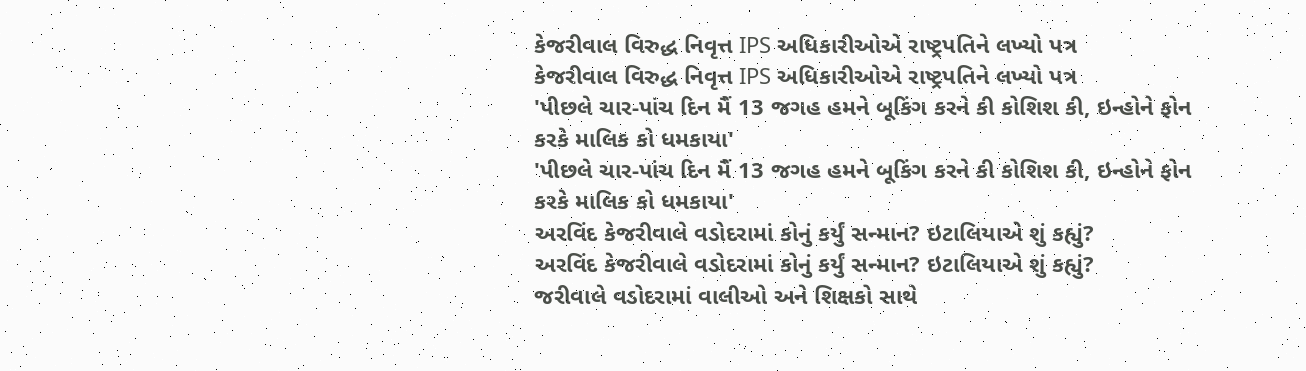કેજરીવાલ વિરુદ્ધ નિવૃત્ત IPS અધિકારીઓએ રાષ્ટ્રપતિને લખ્યો પત્ર
કેજરીવાલ વિરુદ્ધ નિવૃત્ત IPS અધિકારીઓએ રાષ્ટ્રપતિને લખ્યો પત્ર
'પીછલે ચાર-પાંચ દિન મૈં 13 જગહ હમને બૂકિંગ કરને કી કોશિશ કી, ઇન્હોને ફોન કરકે માલિક કો ધમકાયા'
'પીછલે ચાર-પાંચ દિન મૈં 13 જગહ હમને બૂકિંગ કરને કી કોશિશ કી, ઇન્હોને ફોન કરકે માલિક કો ધમકાયા'
અરવિંદ કેજરીવાલે વડોદરામાં કોનું કર્યું સન્માન? ઇટાલિયાએ શું કહ્યું?
અરવિંદ કેજરીવાલે વડોદરામાં કોનું કર્યું સન્માન? ઇટાલિયાએ શું કહ્યું?
જરીવાલે વડોદરામાં વાલીઓ અને શિક્ષકો સાથે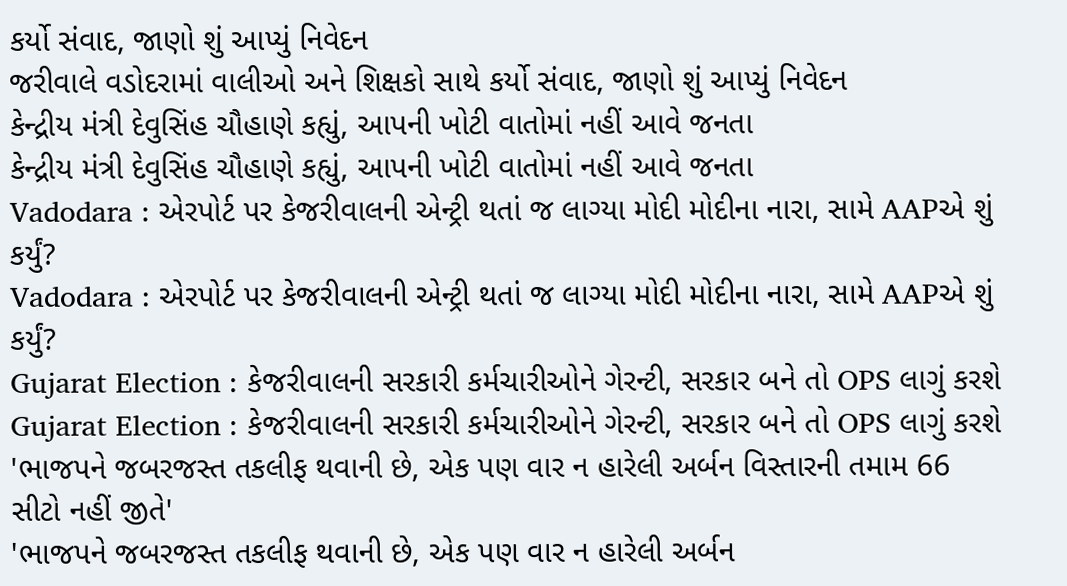કર્યો સંવાદ, જાણો શું આપ્યું નિવેદન
જરીવાલે વડોદરામાં વાલીઓ અને શિક્ષકો સાથે કર્યો સંવાદ, જાણો શું આપ્યું નિવેદન
કેન્દ્રીય મંત્રી દેવુસિંહ ચૌહાણે કહ્યું, આપની ખોટી વાતોમાં નહીં આવે જનતા
કેન્દ્રીય મંત્રી દેવુસિંહ ચૌહાણે કહ્યું, આપની ખોટી વાતોમાં નહીં આવે જનતા
Vadodara : એરપોર્ટ પર કેજરીવાલની એન્ટ્રી થતાં જ લાગ્યા મોદી મોદીના નારા, સામે AAPએ શું કર્યું?
Vadodara : એરપોર્ટ પર કેજરીવાલની એન્ટ્રી થતાં જ લાગ્યા મોદી મોદીના નારા, સામે AAPએ શું કર્યું?
Gujarat Election : કેજરીવાલની સરકારી કર્મચારીઓને ગેરન્ટી, સરકાર બને તો OPS લાગું કરશે
Gujarat Election : કેજરીવાલની સરકારી કર્મચારીઓને ગેરન્ટી, સરકાર બને તો OPS લાગું કરશે
'ભાજપને જબરજસ્ત તકલીફ થવાની છે, એક પણ વાર ન હારેલી અર્બન વિસ્તારની તમામ 66 સીટો નહીં જીતે'
'ભાજપને જબરજસ્ત તકલીફ થવાની છે, એક પણ વાર ન હારેલી અર્બન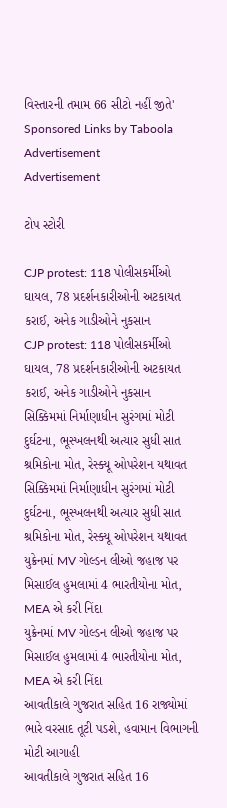વિસ્તારની તમામ 66 સીટો નહીં જીતે'
Sponsored Links by Taboola
Advertisement
Advertisement

ટોપ સ્ટોરી

CJP protest: 118 પોલીસકર્મીઓ ઘાયલ, 78 પ્રદર્શનકારીઓની અટકાયત કરાઈ, અનેક ગાડીઓને નુકસાન
CJP protest: 118 પોલીસકર્મીઓ ઘાયલ, 78 પ્રદર્શનકારીઓની અટકાયત કરાઈ, અનેક ગાડીઓને નુકસાન
સિક્કિમમાં નિર્માણાધીન સુરંગમાં મોટી દુર્ઘટના, ભૂસ્ખલનથી અત્યાર સુધી સાત શ્રમિકોના મોત, રેસ્ક્યૂ ઓપરેશન યથાવત
સિક્કિમમાં નિર્માણાધીન સુરંગમાં મોટી દુર્ઘટના, ભૂસ્ખલનથી અત્યાર સુધી સાત શ્રમિકોના મોત, રેસ્ક્યૂ ઓપરેશન યથાવત
યુક્રેનમાં MV ગોલ્ડન લીઓ જહાજ પર મિસાઈલ હુમલામાં 4 ભારતીયોના મોત, MEA એ કરી નિંદા
યુક્રેનમાં MV ગોલ્ડન લીઓ જહાજ પર મિસાઈલ હુમલામાં 4 ભારતીયોના મોત, MEA એ કરી નિંદા
આવતીકાલે ગુજરાત સહિત 16 રાજ્યોમાં ભારે વરસાદ તૂટી પડશે, હવામાન વિભાગની મોટી આગાહી
આવતીકાલે ગુજરાત સહિત 16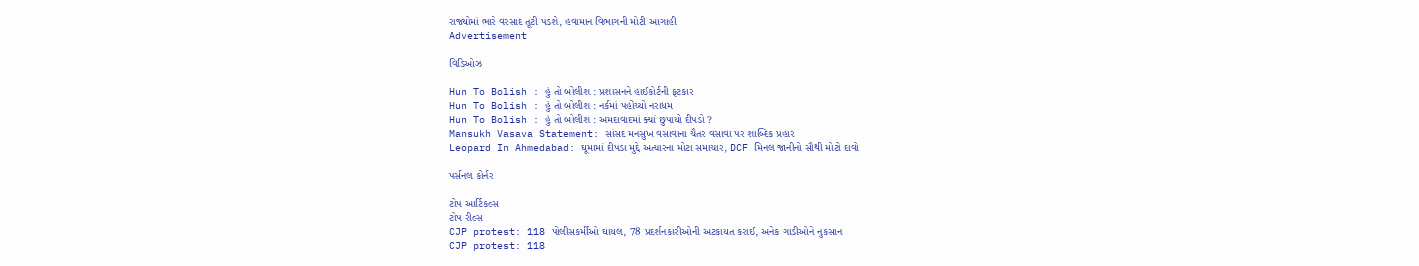રાજ્યોમાં ભારે વરસાદ તૂટી પડશે, હવામાન વિભાગની મોટી આગાહી
Advertisement

વિડિઓઝ

Hun To Bolish : હું તો બોલીશ : પ્રશાસનને હાઈકોર્ટની ફટકાર
Hun To Bolish : હું તો બોલીશ : નર્કમાં પહોંચ્યો નરાધમ
Hun To Bolish : હું તો બોલીશ : અમદાવાદમાં ક્યાં છુપાયો દીપડો ?
Mansukh Vasava Statement: સાંસદ મનસુખ વસાવાના ચૈતર વસાવા પર શાબ્દિક પ્રહાર
Leopard In Ahmedabad: ઘૂમામાં દીપડા મુદ્દે અત્યારના મોટા સમાચાર, DCF મિનલ જાનીનો સૌથી મોટો દાવો

પર્સનલ કોર્નર

ટોપ આર્ટિકલ્સ
ટોપ રીલ્સ
CJP protest: 118 પોલીસકર્મીઓ ઘાયલ, 78 પ્રદર્શનકારીઓની અટકાયત કરાઈ, અનેક ગાડીઓને નુકસાન
CJP protest: 118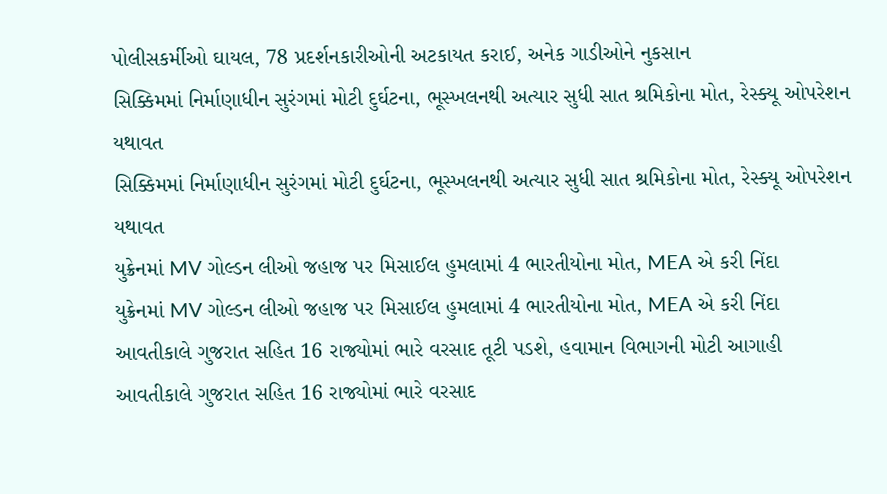પોલીસકર્મીઓ ઘાયલ, 78 પ્રદર્શનકારીઓની અટકાયત કરાઈ, અનેક ગાડીઓને નુકસાન
સિક્કિમમાં નિર્માણાધીન સુરંગમાં મોટી દુર્ઘટના, ભૂસ્ખલનથી અત્યાર સુધી સાત શ્રમિકોના મોત, રેસ્ક્યૂ ઓપરેશન યથાવત
સિક્કિમમાં નિર્માણાધીન સુરંગમાં મોટી દુર્ઘટના, ભૂસ્ખલનથી અત્યાર સુધી સાત શ્રમિકોના મોત, રેસ્ક્યૂ ઓપરેશન યથાવત
યુક્રેનમાં MV ગોલ્ડન લીઓ જહાજ પર મિસાઈલ હુમલામાં 4 ભારતીયોના મોત, MEA એ કરી નિંદા
યુક્રેનમાં MV ગોલ્ડન લીઓ જહાજ પર મિસાઈલ હુમલામાં 4 ભારતીયોના મોત, MEA એ કરી નિંદા
આવતીકાલે ગુજરાત સહિત 16 રાજ્યોમાં ભારે વરસાદ તૂટી પડશે, હવામાન વિભાગની મોટી આગાહી
આવતીકાલે ગુજરાત સહિત 16 રાજ્યોમાં ભારે વરસાદ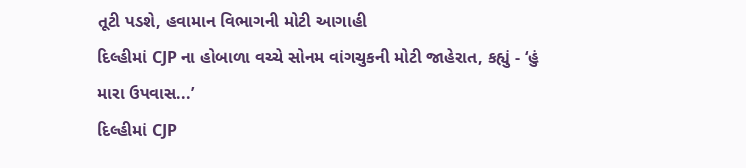તૂટી પડશે, હવામાન વિભાગની મોટી આગાહી
દિલ્હીમાં CJP ના હોબાળા વચ્ચે સોનમ વાંગચુકની મોટી જાહેરાત, કહ્યું - ‘હું મારા ઉપવાસ...’
દિલ્હીમાં CJP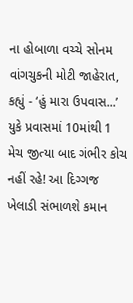ના હોબાળા વચ્ચે સોનમ વાંગચુકની મોટી જાહેરાત, કહ્યું - ‘હું મારા ઉપવાસ...’
યુકે પ્રવાસમાં 10માંથી 1 મેચ જીત્યા બાદ ગંભીર કોચ નહીં રહે! આ દિગ્ગજ ખેલાડી સંભાળશે કમાન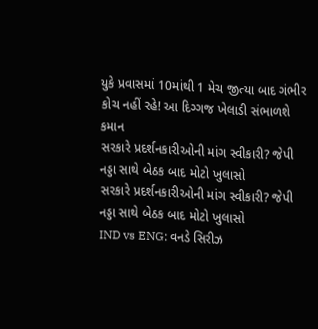યુકે પ્રવાસમાં 10માંથી 1 મેચ જીત્યા બાદ ગંભીર કોચ નહીં રહે! આ દિગ્ગજ ખેલાડી સંભાળશે કમાન
સરકારે પ્રદર્શનકારીઓની માંગ સ્વીકારી? જેપી નડ્ડા સાથે બેઠક બાદ મોટો ખુલાસો
સરકારે પ્રદર્શનકારીઓની માંગ સ્વીકારી? જેપી નડ્ડા સાથે બેઠક બાદ મોટો ખુલાસો
IND vs ENG: વનડે સિરીઝ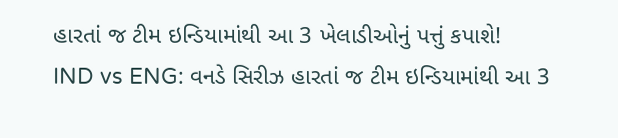હારતાં જ ટીમ ઇન્ડિયામાંથી આ 3 ખેલાડીઓનું પત્તું કપાશે!
IND vs ENG: વનડે સિરીઝ હારતાં જ ટીમ ઇન્ડિયામાંથી આ 3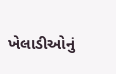ખેલાડીઓનું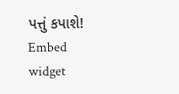પત્તું કપાશે!
Embed widget